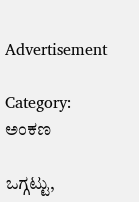Advertisement

Category: ಅಂಕಣ

ಒಗ್ಗಟ್ಟು,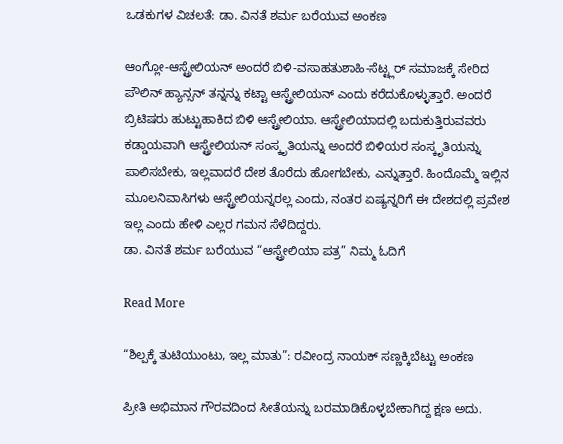ಒಡಕುಗಳ ವಿಚಲತೆ: ಡಾ. ವಿನತೆ ಶರ್ಮ ಬರೆಯುವ ಅಂಕಣ

ಆಂಗ್ಲೋ-ಆಸ್ಟ್ರೇಲಿಯನ್ ಅಂದರೆ ಬಿಳಿ-ವಸಾಹತುಶಾಹಿ-ಸೆಟ್ಟ್ಲರ್ ಸಮಾಜಕ್ಕೆ ಸೇರಿದ ಪೌಲಿನ್ ಹ್ಯಾನ್ಸನ್ ತನ್ನನ್ನು ಕಟ್ಟಾ ಆಸ್ಟ್ರೇಲಿಯನ್ ಎಂದು ಕರೆದುಕೊಳ್ಳುತ್ತಾರೆ. ಅಂದರೆ ಬ್ರಿಟಿಷರು ಹುಟ್ಟುಹಾಕಿದ ಬಿಳಿ ಆಸ್ಟ್ರೇಲಿಯಾ. ಆಸ್ಟ್ರೇಲಿಯಾದಲ್ಲಿ ಬದುಕುತ್ತಿರುವವರು ಕಡ್ಡಾಯವಾಗಿ ಆಸ್ಟ್ರೇಲಿಯನ್ ಸಂಸ್ಕೃತಿಯನ್ನು ಅಂದರೆ ಬಿಳಿಯರ ಸಂಸ್ಕೃತಿಯನ್ನು ಪಾಲಿಸಬೇಕು, ಇಲ್ಲವಾದರೆ ದೇಶ ತೊರೆದು ಹೋಗಬೇಕು, ಎನ್ನುತ್ತಾರೆ. ಹಿಂದೊಮ್ಮೆ ಇಲ್ಲಿನ ಮೂಲನಿವಾಸಿಗಳು ಆಸ್ಟ್ರೇಲಿಯನ್ನರಲ್ಲ ಎಂದು, ನಂತರ ಏಷ್ಯನ್ನರಿಗೆ ಈ ದೇಶದಲ್ಲಿ ಪ್ರವೇಶ ಇಲ್ಲ ಎಂದು ಹೇಳಿ ಎಲ್ಲರ ಗಮನ ಸೆಳೆದಿದ್ದರು.
ಡಾ. ವಿನತೆ ಶರ್ಮ ಬರೆಯುವ “ಆಸ್ಟ್ರೇಲಿಯಾ ಪತ್ರ” ನಿಮ್ಮ ಓದಿಗೆ

Read More

“ಶಿಲ್ಪಕ್ಕೆ ತುಟಿಯುಂಟು, ಇಲ್ಲ ಮಾತು”: ರವೀಂದ್ರ ನಾಯಕ್ ಸಣ್ಣಕ್ಕಿಬೆಟ್ಟು ಅಂಕಣ

ಪ್ರೀತಿ ಅಭಿಮಾನ ಗೌರವದಿಂದ ಸೀತೆಯನ್ನು ಬರಮಾಡಿಕೊಳ್ಳಬೇಕಾಗಿದ್ದ ಕ್ಷಣ ಅದು.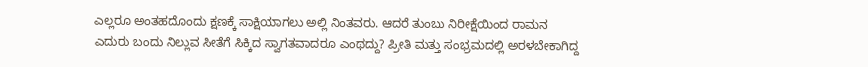ಎಲ್ಲರೂ ಅಂತಹದೊಂದು ಕ್ಷಣಕ್ಕೆ ಸಾಕ್ಷಿಯಾಗಲು ಅಲ್ಲಿ ನಿಂತವರು. ಆದರೆ ತುಂಬು ನಿರೀಕ್ಷೆಯಿಂದ ರಾಮನ ಎದುರು ಬಂದು ನಿಲ್ಲುವ ಸೀತೆಗೆ ಸಿಕ್ಕಿದ ಸ್ವಾಗತವಾದರೂ ಎಂಥದ್ದು? ಪ್ರೀತಿ ಮತ್ತು ಸಂಭ್ರಮದಲ್ಲಿ ಅರಳಬೇಕಾಗಿದ್ದ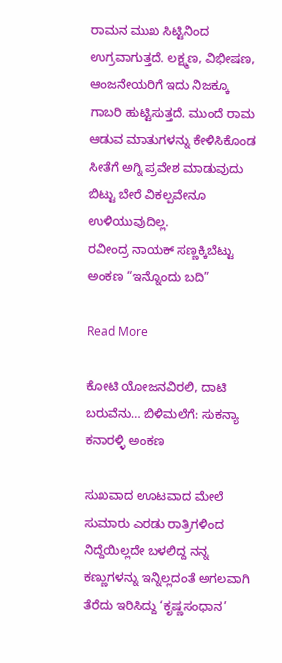ರಾಮನ ಮುಖ ಸಿಟ್ಟಿನಿಂದ ಉಗ್ರವಾಗುತ್ತದೆ. ಲಕ್ಷ್ಮಣ, ವಿಭೀಷಣ, ಆಂಜನೇಯರಿಗೆ ಇದು ನಿಜಕ್ಕೂ ಗಾಬರಿ ಹುಟ್ಟಿಸುತ್ತದೆ. ಮುಂದೆ ರಾಮ ಆಡುವ ಮಾತುಗಳನ್ನು ಕೇಳಿಸಿಕೊಂಡ ಸೀತೆಗೆ ಅಗ್ನಿ ಪ್ರವೇಶ ಮಾಡುವುದು ಬಿಟ್ಟು ಬೇರೆ ವಿಕಲ್ಪವೇನೂ ಉಳಿಯುವುದಿಲ್ಲ.
ರವೀಂದ್ರ ನಾಯಕ್ ಸಣ್ಣಕ್ಕಿಬೆಟ್ಟು ಅಂಕಣ “ಇನ್ನೊಂದು ಬದಿ”

Read More

ಕೋಟಿ ಯೋಜನವಿರಲಿ, ದಾಟಿ ಬರುವೆನು… ಬಿಳಿಮಲೆಗೆ: ಸುಕನ್ಯಾ ಕನಾರಳ್ಳಿ ಅಂಕಣ

ಸುಖವಾದ ಊಟವಾದ ಮೇಲೆ ಸುಮಾರು ಎರಡು ರಾತ್ರಿಗಳಿಂದ ನಿದ್ದೆಯಿಲ್ಲದೇ ಬಳಲಿದ್ದ ನನ್ನ ಕಣ್ಣುಗಳನ್ನು ಇನ್ನಿಲ್ಲದಂತೆ ಅಗಲವಾಗಿ ತೆರೆದು ಇರಿಸಿದ್ದು ‘ಕೃಷ್ಣಸಂಧಾನ’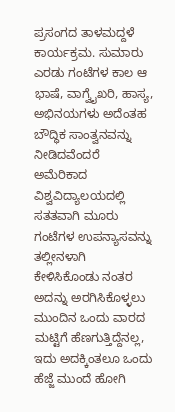ಪ್ರಸಂಗದ ತಾಳಮದ್ದಳೆ ಕಾರ್ಯಕ್ರಮ. ಸುಮಾರು ಎರಡು ಗಂಟೆಗಳ ಕಾಲ ಆ ಭಾಷೆ, ವಾಗ್ವೈಖರಿ, ಹಾಸ್ಯ, ಅಭಿನಯಗಳು ಅದೆಂತಹ ಬೌದ್ಧಿಕ ಸಾಂತ್ವನವನ್ನು ನೀಡಿದವೆಂದರೆ ಅಮೆರಿಕಾದ ವಿಶ್ವವಿದ್ಯಾಲಯದಲ್ಲಿ ಸತತವಾಗಿ ಮೂರು ಗಂಟೆಗಳ ಉಪನ್ಯಾಸವನ್ನು ತಲ್ಲೀನಳಾಗಿ ಕೇಳಿಸಿಕೊಂಡು ನಂತರ ಅದನ್ನು ಅರಗಿಸಿಕೊಳ್ಳಲು ಮುಂದಿನ ಒಂದು ವಾರದ ಮಟ್ಟಿಗೆ ಹೆಣಗುತ್ತಿದ್ದೆನಲ್ಲ, ಇದು ಅದಕ್ಕಿಂತಲೂ ಒಂದು ಹೆಜ್ಜೆ ಮುಂದೆ ಹೋಗಿ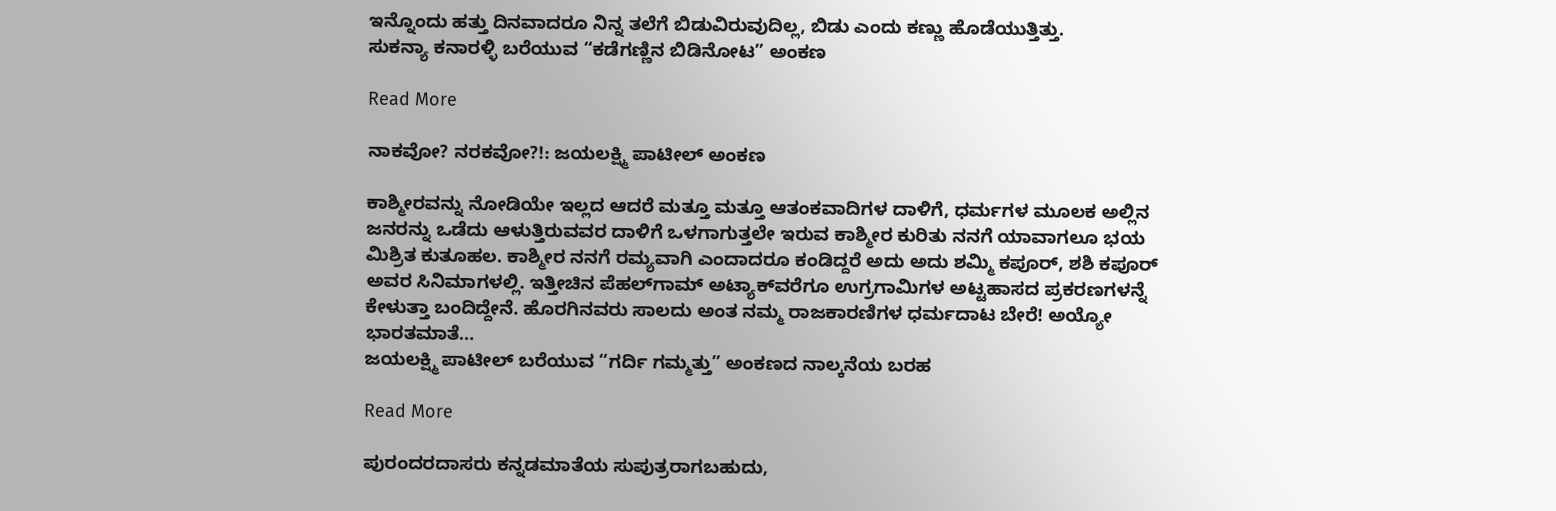ಇನ್ನೊಂದು ಹತ್ತು ದಿನವಾದರೂ ನಿನ್ನ ತಲೆಗೆ ಬಿಡುವಿರುವುದಿಲ್ಲ, ಬಿಡು ಎಂದು ಕಣ್ಣು ಹೊಡೆಯುತ್ತಿತ್ತು.
ಸುಕನ್ಯಾ ಕನಾರಳ್ಳಿ ಬರೆಯುವ “ಕಡೆಗಣ್ಣಿನ ಬಿಡಿನೋಟ” ಅಂಕಣ

Read More

ನಾಕವೋ? ನರಕವೋ?!: ಜಯಲಕ್ಷ್ಮಿ ಪಾಟೀಲ್ ಅಂಕಣ

ಕಾಶ್ಮೀರವನ್ನು ನೋಡಿಯೇ ಇಲ್ಲದ ಆದರೆ ಮತ್ತೂ ಮತ್ತೂ ಆತಂಕವಾದಿಗಳ ದಾಳಿಗೆ, ಧರ್ಮಗಳ ಮೂಲಕ ಅಲ್ಲಿನ ಜನರನ್ನು ಒಡೆದು ಆಳುತ್ತಿರುವವರ ದಾಳಿಗೆ ಒಳಗಾಗುತ್ತಲೇ ಇರುವ ಕಾಶ್ಮೀರ ಕುರಿತು ನನಗೆ ಯಾವಾಗಲೂ ಭಯ ಮಿಶ್ರಿತ ಕುತೂಹಲ. ಕಾಶ್ಮೀರ ನನಗೆ ರಮ್ಯವಾಗಿ ಎಂದಾದರೂ ಕಂಡಿದ್ದರೆ ಅದು ಅದು ಶಮ್ಮಿ ಕಪೂರ್, ಶಶಿ ಕಪೂರ್ ಅವರ ಸಿನಿಮಾಗಳಲ್ಲಿ. ಇತ್ತೀಚಿನ ಪೆಹಲ್‌ಗಾಮ್ ಅಟ್ಯಾಕ್‌ವರೆಗೂ ಉಗ್ರಗಾಮಿಗಳ ಅಟ್ಟಹಾಸದ ಪ್ರಕರಣಗಳನ್ನೆ ಕೇಳುತ್ತಾ ಬಂದಿದ್ದೇನೆ. ಹೊರಗಿನವರು ಸಾಲದು ಅಂತ ನಮ್ಮ ರಾಜಕಾರಣಿಗಳ ಧರ್ಮದಾಟ ಬೇರೆ! ಅಯ್ಯೋ ಭಾರತಮಾತೆ…
ಜಯಲಕ್ಷ್ಮಿ ಪಾಟೀಲ್ ಬರೆಯುವ “ಗರ್ದಿ ಗಮ್ಮತ್ತು” ಅಂಕಣದ ನಾಲ್ಕನೆಯ ಬರಹ

Read More

ಪುರಂದರದಾಸರು ಕನ್ನಡಮಾತೆಯ ಸುಪುತ್ರರಾಗಬಹುದು,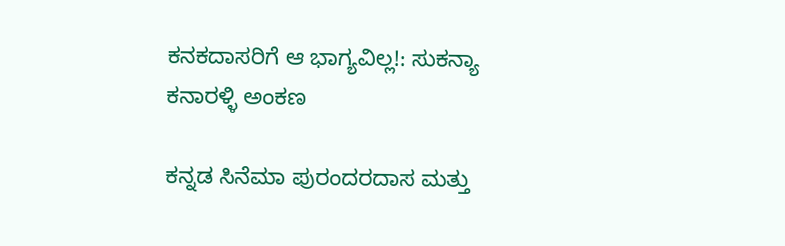ಕನಕದಾಸರಿಗೆ ಆ ಭಾಗ್ಯವಿಲ್ಲ!: ಸುಕನ್ಯಾ ಕನಾರಳ್ಳಿ ಅಂಕಣ

ಕನ್ನಡ ಸಿನೆಮಾ ಪುರಂದರದಾಸ ಮತ್ತು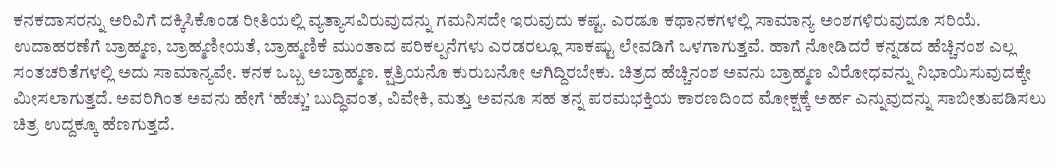ಕನಕದಾಸರನ್ನು ಅರಿವಿಗೆ ದಕ್ಕಿಸಿಕೊಂಡ ರೀತಿಯಲ್ಲಿ ವ್ಯತ್ಯಾಸವಿರುವುದನ್ನು ಗಮನಿಸದೇ ಇರುವುದು ಕಷ್ಟ. ಎರಡೂ ಕಥಾನಕಗಳಲ್ಲಿ ಸಾಮಾನ್ಯ ಅಂಶಗಳಿರುವುದೂ ಸರಿಯೆ. ಉದಾಹರಣೆಗೆ ಬ್ರಾಹ್ಮಣ, ಬ್ರಾಹ್ಮಣೀಯತೆ, ಬ್ರಾಹ್ಮಣಿಕೆ ಮುಂತಾದ ಪರಿಕಲ್ಪನೆಗಳು ಎರಡರಲ್ಲೂ ಸಾಕಷ್ಟು ಲೇವಡಿಗೆ ಒಳಗಾಗುತ್ತವೆ. ಹಾಗೆ ನೋಡಿದರೆ ಕನ್ನಡದ ಹೆಚ್ಚಿನಂಶ ಎಲ್ಲ ಸಂತಚರಿತೆಗಳಲ್ಲಿ ಅದು ಸಾಮಾನ್ಯವೇ. ಕನಕ ಒಬ್ಬ ಅಬ್ರಾಹ್ಮಣ. ಕ್ಷತ್ರಿಯನೊ ಕುರುಬನೋ ಆಗಿದ್ದಿರಬೇಕು. ಚಿತ್ರದ ಹೆಚ್ಚಿನಂಶ ಅವನು ಬ್ರಾಹ್ಮಣ ವಿರೋಧವನ್ನು ನಿಭಾಯಿಸುವುದಕ್ಕೇ ಮೀಸಲಾಗುತ್ತದೆ. ಅವರಿಗಿಂತ ಅವನು ಹೇಗೆ ‘ಹೆಚ್ಚು’ ಬುದ್ಧಿವಂತ, ವಿವೇಕಿ, ಮತ್ತು ಅವನೂ ಸಹ ತನ್ನ ಪರಮಭಕ್ತಿಯ ಕಾರಣದಿಂದ ಮೋಕ್ಷಕ್ಕೆ ಅರ್ಹ ಎನ್ನುವುದನ್ನು ಸಾಬೀತುಪಡಿಸಲು ಚಿತ್ರ ಉದ್ದಕ್ಕೂ ಹೆಣಗುತ್ತದೆ.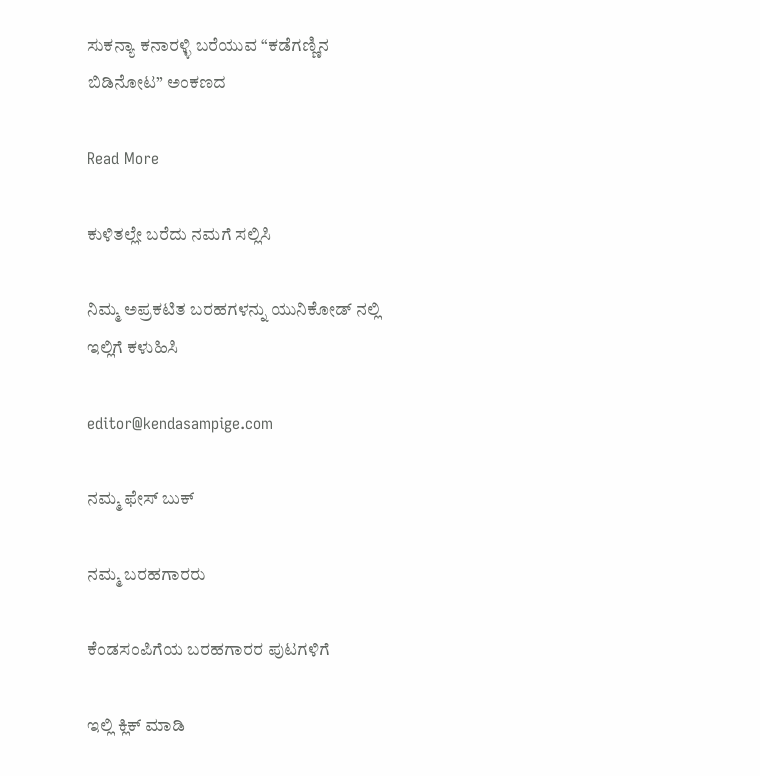ಸುಕನ್ಯಾ ಕನಾರಳ್ಳಿ ಬರೆಯುವ “ಕಡೆಗಣ್ಣಿನ ಬಿಡಿನೋಟ” ಅಂಕಣದ

Read More

ಕುಳಿತಲ್ಲೇ ಬರೆದು ನಮಗೆ ಸಲ್ಲಿಸಿ

ನಿಮ್ಮ ಅಪ್ರಕಟಿತ ಬರಹಗಳನ್ನು ಯುನಿಕೋಡ್ ನಲ್ಲಿ ಇಲ್ಲಿಗೆ ಕಳುಹಿಸಿ

editor@kendasampige.com

ನಮ್ಮ ಫೇಸ್ ಬುಕ್

ನಮ್ಮ ಬರಹಗಾರರು

ಕೆಂಡಸಂಪಿಗೆಯ ಬರಹಗಾರರ ಪುಟಗಳಿಗೆ

ಇಲ್ಲಿ ಕ್ಲಿಕ್ ಮಾಡಿ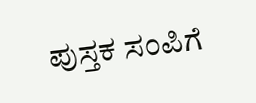ಪುಸ್ತಕ ಸಂಪಿಗೆ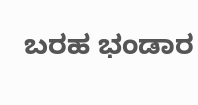ಬರಹ ಭಂಡಾರ